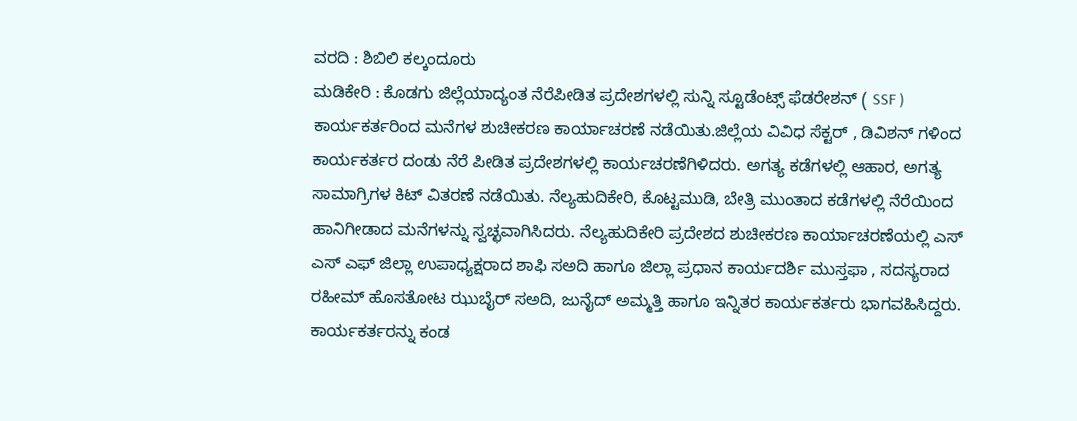ವರದಿ : ಶಿಬಿಲಿ ಕಲ್ಕಂದೂರು
ಮಡಿಕೇರಿ : ಕೊಡಗು ಜಿಲ್ಲೆಯಾದ್ಯಂತ ನೆರೆಪೀಡಿತ ಪ್ರದೇಶಗಳಲ್ಲಿ ಸುನ್ನಿ ಸ್ಟೂಡೆಂಟ್ಸ್ ಫೆಡರೇಶನ್ ( SSF ) ಕಾರ್ಯಕರ್ತರಿಂದ ಮನೆಗಳ ಶುಚೀಕರಣ ಕಾರ್ಯಾಚರಣೆ ನಡೆಯಿತು.ಜಿಲ್ಲೆಯ ವಿವಿಧ ಸೆಕ್ಟರ್ , ಡಿವಿಶನ್ ಗಳಿಂದ ಕಾರ್ಯಕರ್ತರ ದಂಡು ನೆರೆ ಪೀಡಿತ ಪ್ರದೇಶಗಳಲ್ಲಿ ಕಾರ್ಯಚರಣೆಗಿಳಿದರು. ಅಗತ್ಯ ಕಡೆಗಳಲ್ಲಿ ಆಹಾರ, ಅಗತ್ಯ ಸಾಮಾಗ್ರಿಗಳ ಕಿಟ್ ವಿತರಣೆ ನಡೆಯಿತು. ನೆಲ್ಯಹುದಿಕೇರಿ, ಕೊಟ್ಟಮುಡಿ, ಬೇತ್ರಿ ಮುಂತಾದ ಕಡೆಗಳಲ್ಲಿ ನೆರೆಯಿಂದ ಹಾನಿಗೀಡಾದ ಮನೆಗಳನ್ನು ಸ್ವಚ್ಛವಾಗಿಸಿದರು. ನೆಲ್ಯಹುದಿಕೇರಿ ಪ್ರದೇಶದ ಶುಚೀಕರಣ ಕಾರ್ಯಾಚರಣೆಯಲ್ಲಿ ಎಸ್ ಎಸ್ ಎಫ್ ಜಿಲ್ಲಾ ಉಪಾಧ್ಯಕ್ಷರಾದ ಶಾಫಿ ಸಅದಿ ಹಾಗೂ ಜಿಲ್ಲಾ ಪ್ರಧಾನ ಕಾರ್ಯದರ್ಶಿ ಮುಸ್ತಫಾ , ಸದಸ್ಯರಾದ ರಹೀಮ್ ಹೊಸತೋಟ ಝುಬೈರ್ ಸಅದಿ, ಜುನೈದ್ ಅಮ್ಮತ್ತಿ ಹಾಗೂ ಇನ್ನಿತರ ಕಾರ್ಯಕರ್ತರು ಭಾಗವಹಿಸಿದ್ದರು. ಕಾರ್ಯಕರ್ತರನ್ನು ಕಂಡ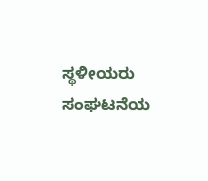ಸ್ಥಳೀಯರು ಸಂಘಟನೆಯ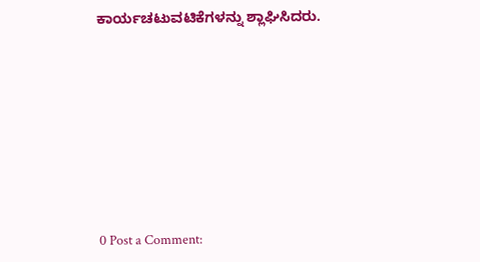ಕಾರ್ಯಚಟುವಟಿಕೆಗಳನ್ನು ಶ್ಲಾಘಿಸಿದರು.








0 Post a Comment: